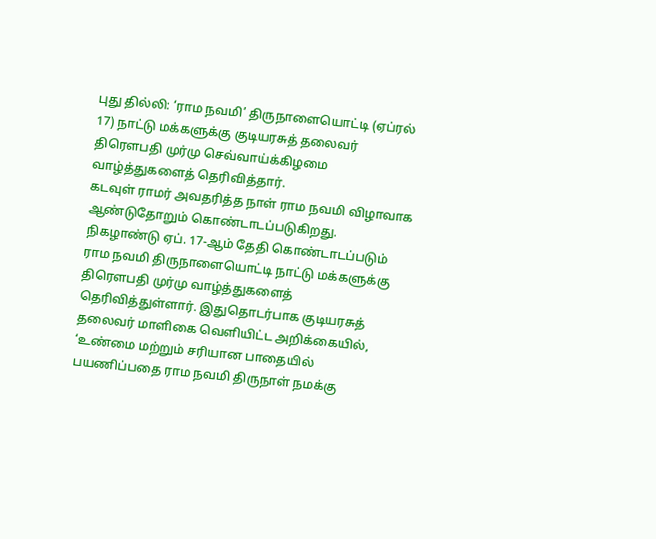புது தில்லி: ‘ராம நவமி’ திருநாளையொட்டி (ஏப்ரல் 17) நாட்டு மக்களுக்கு குடியரசுத் தலைவர் திரௌபதி முர்மு செவ்வாய்க்கிழமை வாழ்த்துகளைத் தெரிவித்தார்.
கடவுள் ராமர் அவதரித்த நாள் ராம நவமி விழாவாக ஆண்டுதோறும் கொண்டாடப்படுகிறது. நிகழாண்டு ஏப். 17-ஆம் தேதி கொண்டாடப்படும் ராம நவமி திருநாளையொட்டி நாட்டு மக்களுக்கு திரௌபதி முர்மு வாழ்த்துகளைத் தெரிவித்துள்ளார். இதுதொடர்பாக குடியரசுத் தலைவர் மாளிகை வெளியிட்ட அறிக்கையில், ‘உண்மை மற்றும் சரியான பாதையில் பயணிப்பதை ராம நவமி திருநாள் நமக்கு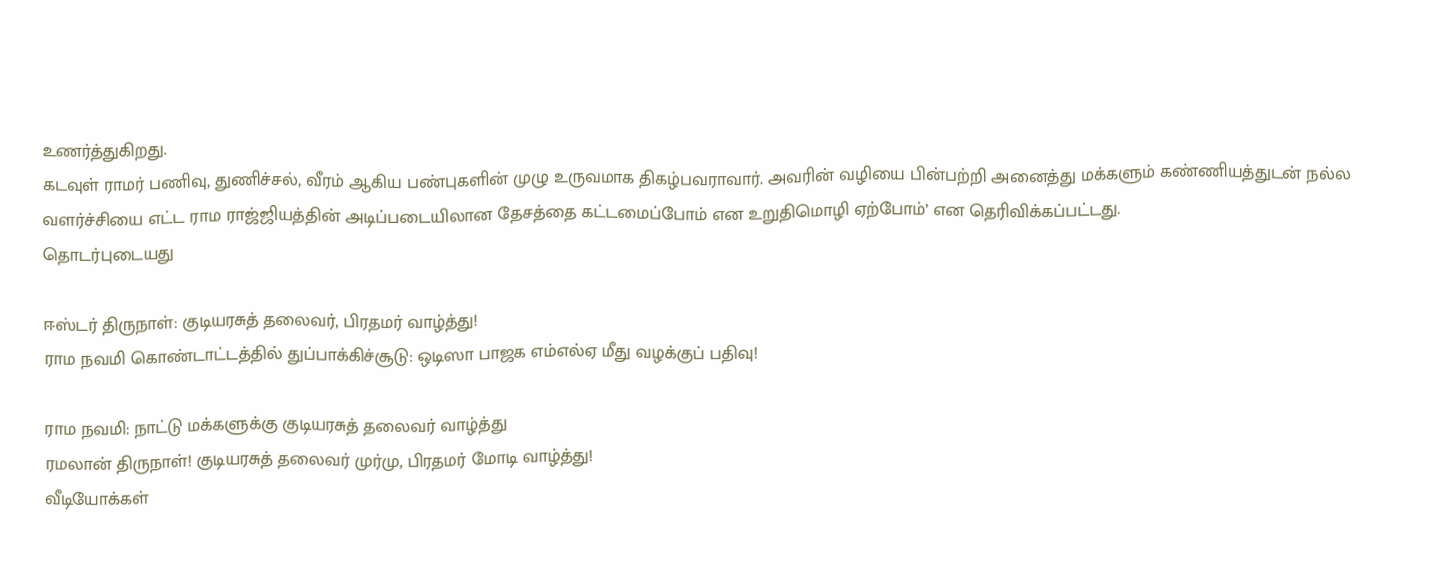உணர்த்துகிறது.
கடவுள் ராமர் பணிவு, துணிச்சல், வீரம் ஆகிய பண்புகளின் முழு உருவமாக திகழ்பவராவார். அவரின் வழியை பின்பற்றி அனைத்து மக்களும் கண்ணியத்துடன் நல்ல வளர்ச்சியை எட்ட ராம ராஜ்ஜியத்தின் அடிப்படையிலான தேசத்தை கட்டமைப்போம் என உறுதிமொழி ஏற்போம்’ என தெரிவிக்கப்பட்டது.
தொடர்புடையது

ஈஸ்டர் திருநாள்: குடியரசுத் தலைவர், பிரதமர் வாழ்த்து!
ராம நவமி கொண்டாட்டத்தில் துப்பாக்கிச்சூடு: ஒடிஸா பாஜக எம்எல்ஏ மீது வழக்குப் பதிவு!

ராம நவமி: நாட்டு மக்களுக்கு குடியரசுத் தலைவர் வாழ்த்து
ரமலான் திருநாள்! குடியரசுத் தலைவர் முர்மு, பிரதமர் மோடி வாழ்த்து!
வீடியோக்கள்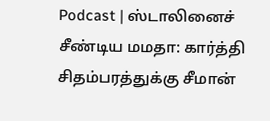Podcast | ஸ்டாலினைச் சீண்டிய மமதா: கார்த்தி சிதம்பரத்துக்கு சீமான்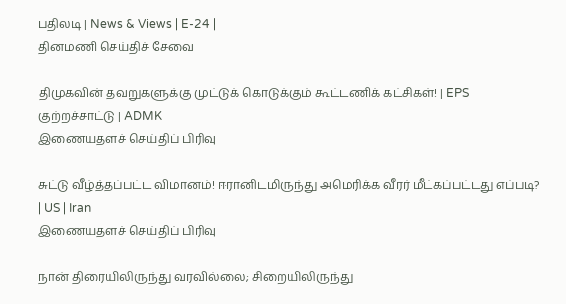பதிலடி | News & Views | E-24 |
தினமணி செய்திச் சேவை

திமுகவின் தவறுகளுக்கு முட்டுக் கொடுக்கும் கூட்டணிக் கட்சிகள்! | EPS குற்றச்சாட்டு | ADMK
இணையதளச் செய்திப் பிரிவு

சுட்டு வீழ்த்தப்பட்ட விமானம்! ஈரானிடமிருந்து அமெரிக்க வீரர் மீட்கப்பட்டது எப்படி? | US | Iran
இணையதளச் செய்திப் பிரிவு

நான் திரையிலிருந்து வரவில்லை; சிறையிலிருந்து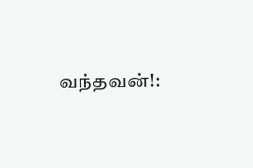வந்தவன்!: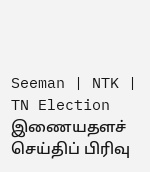Seeman | NTK | TN Election
இணையதளச் செய்திப் பிரிவு